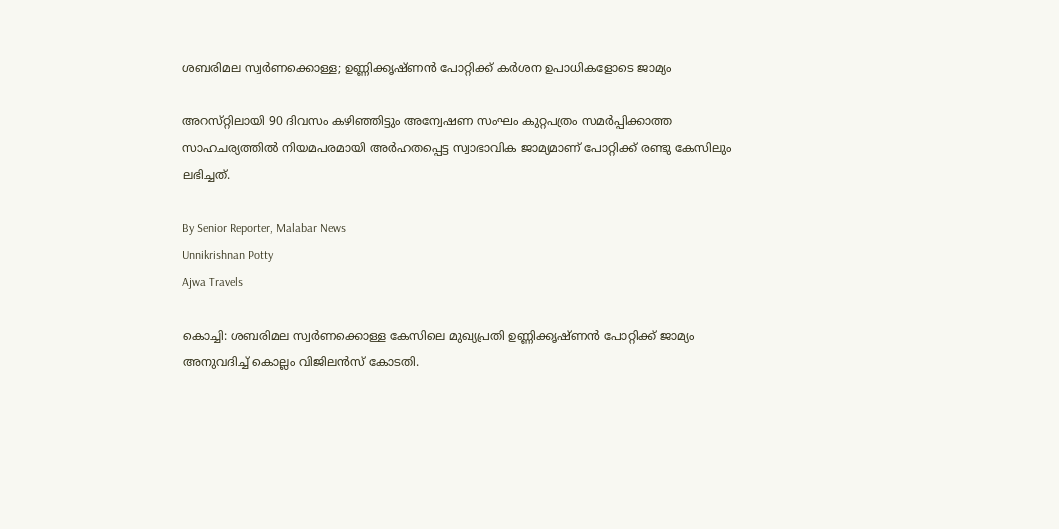ശബരിമല സ്വർണക്കൊള്ള; ഉണ്ണിക്കൃഷ്‌ണൻ പോറ്റിക്ക് കർശന ഉപാധികളോടെ ജാമ്യം

അറസ്‌റ്റിലായി 90 ദിവസം കഴിഞ്ഞിട്ടും അന്വേഷണ സംഘം കുറ്റപത്രം സമർപ്പിക്കാത്ത സാഹചര്യത്തിൽ നിയമപരമായി അർഹതപ്പെട്ട സ്വാഭാവിക ജാമ്യമാണ് പോറ്റിക്ക് രണ്ടു കേസിലും ലഭിച്ചത്.

By Senior Reporter, Malabar News
Unnikrishnan Potty
Ajwa Travels

കൊച്ചി: ശബരിമല സ്വർണക്കൊള്ള കേസിലെ മുഖ്യപ്രതി ഉണ്ണിക്കൃഷ്‌ണൻ പോറ്റിക്ക് ജാമ്യം അനുവദിച്ച് കൊല്ലം വിജിലൻസ് കോടതി.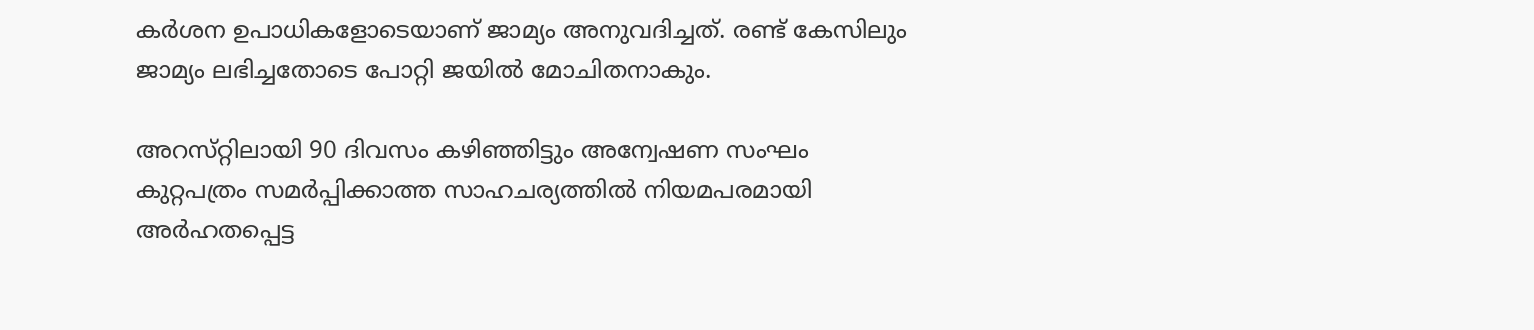കർശന ഉപാധികളോടെയാണ് ജാമ്യം അനുവദിച്ചത്. രണ്ട് കേസിലും ജാമ്യം ലഭിച്ചതോടെ പോറ്റി ജയിൽ മോചിതനാകും.

അറസ്‌റ്റിലായി 90 ദിവസം കഴിഞ്ഞിട്ടും അന്വേഷണ സംഘം കുറ്റപത്രം സമർപ്പിക്കാത്ത സാഹചര്യത്തിൽ നിയമപരമായി അർഹതപ്പെട്ട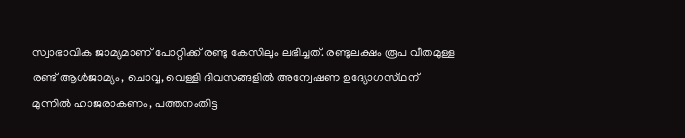സ്വാഭാവിക ജാമ്യമാണ് പോറ്റിക്ക് രണ്ടു കേസിലും ലഭിച്ചത്. രണ്ടുലക്ഷം രൂപ വീതമുള്ള രണ്ട് ആൾജാമ്യം, ചൊവ്വ, വെള്ളി ദിവസങ്ങളിൽ അന്വേഷണ ഉദ്യോഗസ്‌ഥന് മുന്നിൽ ഹാജരാകണം, പത്തനംതിട്ട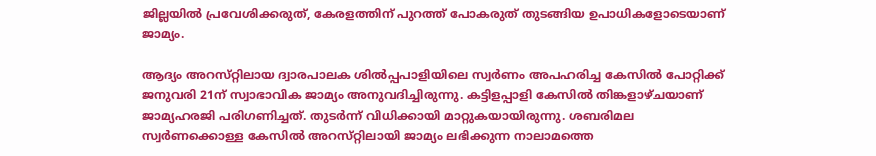ജില്ലയിൽ പ്രവേശിക്കരുത്, കേരളത്തിന് പുറത്ത് പോകരുത് തുടങ്ങിയ ഉപാധികളോടെയാണ് ജാമ്യം.

ആദ്യം അറസ്‌റ്റിലായ ദ്വാരപാലക ശിൽപ്പപാളിയിലെ സ്വർണം അപഹരിച്ച കേസിൽ പോറ്റിക്ക് ജനുവരി 21ന് സ്വാഭാവിക ജാമ്യം അനുവദിച്ചിരുന്നു. കട്ടിളപ്പാളി കേസിൽ തിങ്കളാഴ്‌ചയാണ് ജാമ്യഹരജി പരിഗണിച്ചത്. തുടർന്ന് വിധിക്കായി മാറ്റുകയായിരുന്നു. ശബരിമല സ്വർണക്കൊള്ള കേസിൽ അറസ്‌റ്റിലായി ജാമ്യം ലഭിക്കുന്ന നാലാമത്തെ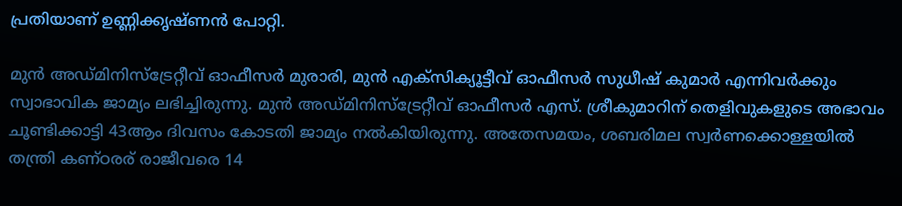പ്രതിയാണ് ഉണ്ണിക്കൃഷ്‌ണൻ പോറ്റി.

മുൻ അഡ്‌മിനിസ്‌ട്രേറ്റീവ് ഓഫീസർ മുരാരി, മുൻ എക്‌സിക്യൂട്ടീവ് ഓഫീസർ സുധീഷ് കുമാർ എന്നിവർക്കും സ്വാഭാവിക ജാമ്യം ലഭിച്ചിരുന്നു. മുൻ അഡ്‌മിനിസ്‌ട്രേറ്റീവ് ഓഫീസർ എസ്. ശ്രീകുമാറിന് തെളിവുകളുടെ അഭാവം ചൂണ്ടിക്കാട്ടി 43ആം ദിവസം കോടതി ജാമ്യം നൽകിയിരുന്നു. അതേസമയം, ശബരിമല സ്വർണക്കൊള്ളയിൽ തന്ത്രി കണ്‌ഠരര് രാജീവരെ 14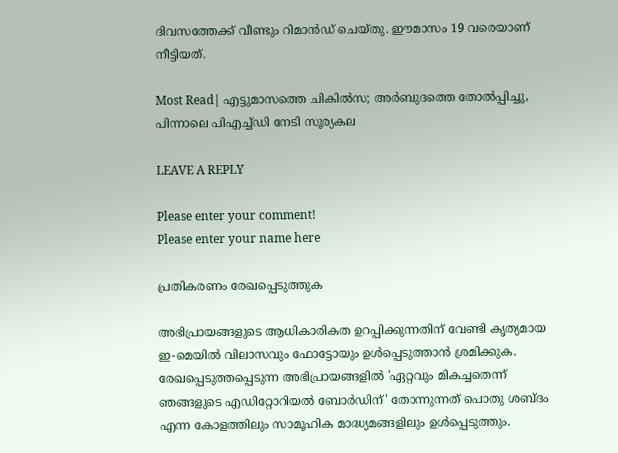ദിവസത്തേക്ക് വീണ്ടും റിമാൻഡ് ചെയ്‌തു. ഈമാസം 19 വരെയാണ് നീട്ടിയത്.

Most Read| എട്ടുമാസത്തെ ചികിൽസ; അർബുദത്തെ തോൽപ്പിച്ചു, പിന്നാലെ പിഎച്ച്ഡി നേടി സൂര്യകല

LEAVE A REPLY

Please enter your comment!
Please enter your name here

പ്രതികരണം രേഖപ്പെടുത്തുക

അഭിപ്രായങ്ങളുടെ ആധികാരികത ഉറപ്പിക്കുന്നതിന് വേണ്ടി കൃത്യമായ ഇ-മെയിൽ വിലാസവും ഫോട്ടോയും ഉൾപ്പെടുത്താൻ ശ്രമിക്കുക. രേഖപ്പെടുത്തപ്പെടുന്ന അഭിപ്രായങ്ങളിൽ 'ഏറ്റവും മികച്ചതെന്ന് ഞങ്ങളുടെ എഡിറ്റോറിയൽ ബോർഡിന്' തോന്നുന്നത് പൊതു ശബ്‌ദം എന്ന കോളത്തിലും സാമൂഹിക മാദ്ധ്യമങ്ങളിലും ഉൾപ്പെടുത്തും.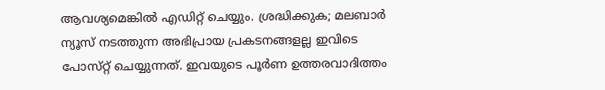ആവശ്യമെങ്കിൽ എഡിറ്റ് ചെയ്യും. ശ്രദ്ധിക്കുക; മലബാർ ന്യൂസ് നടത്തുന്ന അഭിപ്രായ പ്രകടനങ്ങളല്ല ഇവിടെ പോസ്‌റ്റ് ചെയ്യുന്നത്. ഇവയുടെ പൂർണ ഉത്തരവാദിത്തം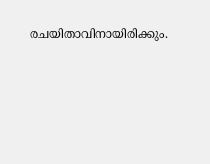രചയിതാവിനായിരിക്കും.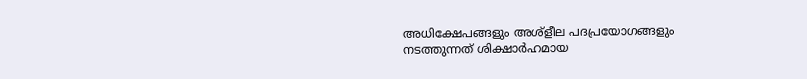അധിക്ഷേപങ്ങളും അശ്‌ളീല പദപ്രയോഗങ്ങളും നടത്തുന്നത് ശിക്ഷാർഹമായ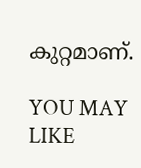കുറ്റമാണ്.

YOU MAY LIKE